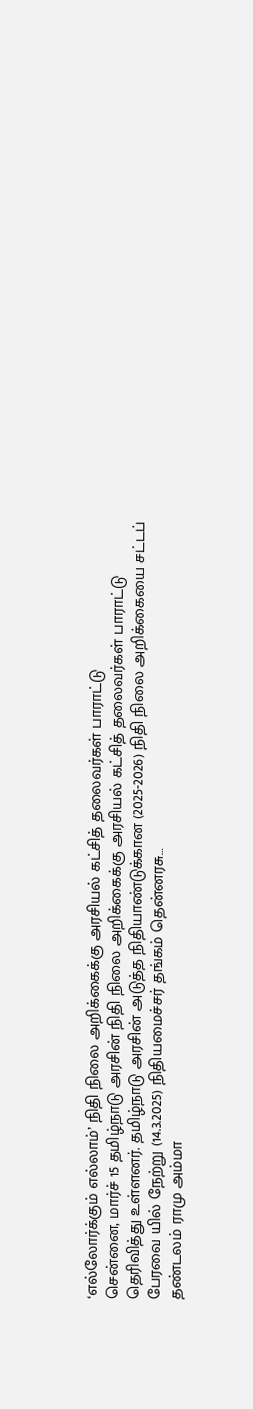‘எல்லோர்க்கும் எல்லாம்’ நிதி நிலை அறிக்கைக்கு அரசியல் கட்சித் தலைவர்கள் பாராட்டு
சென்னை, மார்ச் 15 தமிழ்நாடு அரசின் நிதி நிலை அறிக்கைக்கு அரசியல் கட்சித் தலைவர்கள் பாராட்டு தெரிவித்து உள்ளனர். தமிழ்நாடு அரசின் அடுத்த நிதியாண்டுக்கான (2025-2026) நிதி நிலை அறிக்கையை சட்டப் பேரவை யில் நேற்று (14.3.2025) நிதியமைச்சர் தங்கம் தென்னரசு…
தண்டலம் ராமு அம்மா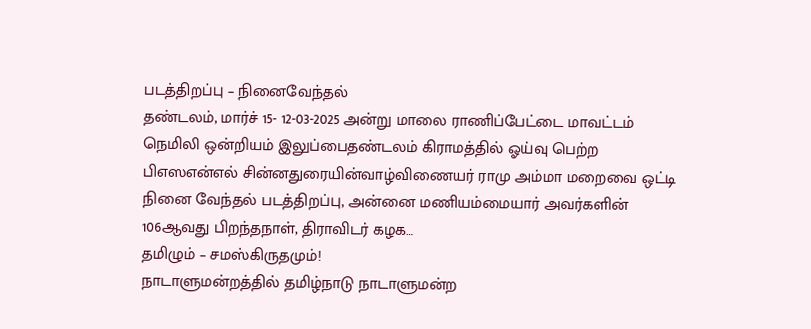படத்திறப்பு – நினைவேந்தல்
தண்டலம், மார்ச் 15- 12-03-2025 அன்று மாலை ராணிப்பேட்டை மாவட்டம் நெமிலி ஒன்றியம் இலுப்பைதண்டலம் கிராமத்தில் ஓய்வு பெற்ற பிஎஸஎன்எல் சின்னதுரையின்வாழ்விணையர் ராமு அம்மா மறைவை ஒட்டி நினை வேந்தல் படத்திறப்பு, அன்னை மணியம்மையார் அவர்களின் 106ஆவது பிறந்தநாள், திராவிடர் கழக…
தமிழும் – சமஸ்கிருதமும்!
நாடாளுமன்றத்தில் தமிழ்நாடு நாடாளுமன்ற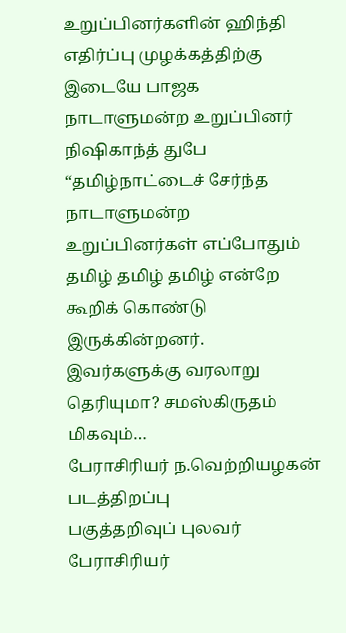உறுப்பினர்களின் ஹிந்தி எதிர்ப்பு முழக்கத்திற்கு இடையே பாஜக நாடாளுமன்ற உறுப்பினர் நிஷிகாந்த் துபே “தமிழ்நாட்டைச் சேர்ந்த நாடாளுமன்ற உறுப்பினர்கள் எப்போதும் தமிழ் தமிழ் தமிழ் என்றே கூறிக் கொண்டு இருக்கின்றனர். இவர்களுக்கு வரலாறு தெரியுமா? சமஸ்கிருதம் மிகவும்…
பேராசிரியர் ந.வெற்றியழகன் படத்திறப்பு
பகுத்தறிவுப் புலவர் பேராசிரியர்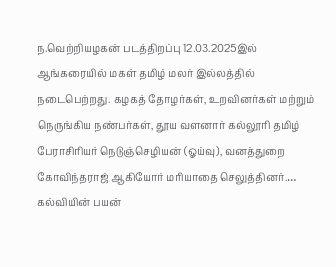ந.வெற்றியழகன் படத்திறப்பு 12.03.2025இல் ஆங்கரையில் மகள் தமிழ் மலர் இல்லத்தில் நடைபெற்றது. கழகத் தோழர்கள், உறவினர்கள் மற்றும் நெருங்கிய நண்பர்கள், தூய வளனார் கல்லூரி தமிழ் பேராசிரியர் நெடுஞ்செழியன் (ஓய்வு), வனத்துறை கோவிந்தராஜ் ஆகியோர் மரியாதை செலுத்தினர்.…
கல்வியின் பயன்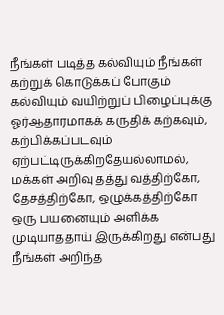நீங்கள் படித்த கல்வியும் நீங்கள் கற்றுக் கொடுக்கப் போகும் கல்வியும் வயிற்றுப் பிழைப்புக்கு ஓர்ஆதாரமாகக் கருதிக் கற்கவும், கற்பிக்கப்படவும் ஏற்பட்டிருக்கிறதேயல்லாமல், மக்கள் அறிவு தத்து வத்திற்கோ, தேசத்திற்கோ, ஒழுக்கத்திற்கோ ஒரு பயனையும் அளிக்க முடியாததாய் இருக்கிறது என்பது நீங்கள் அறிந்த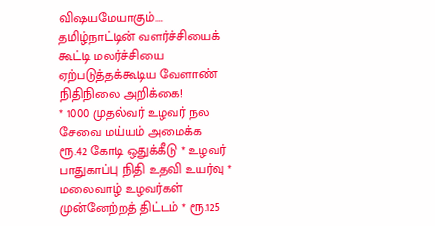விஷயமேயாகும்.…
தமிழ்நாட்டின் வளர்ச்சியைக் கூட்டி மலர்ச்சியை ஏற்படுத்தக்கூடிய வேளாண் நிதிநிலை அறிக்கை!
* 1000 முதல்வர் உழவர் நல சேவை மய்யம் அமைக்க ரூ.42 கோடி ஒதுக்கீடு * உழவர் பாதுகாப்பு நிதி உதவி உயர்வு * மலைவாழ் உழவர்கள் முன்னேற்றத் திட்டம் * ரூ.125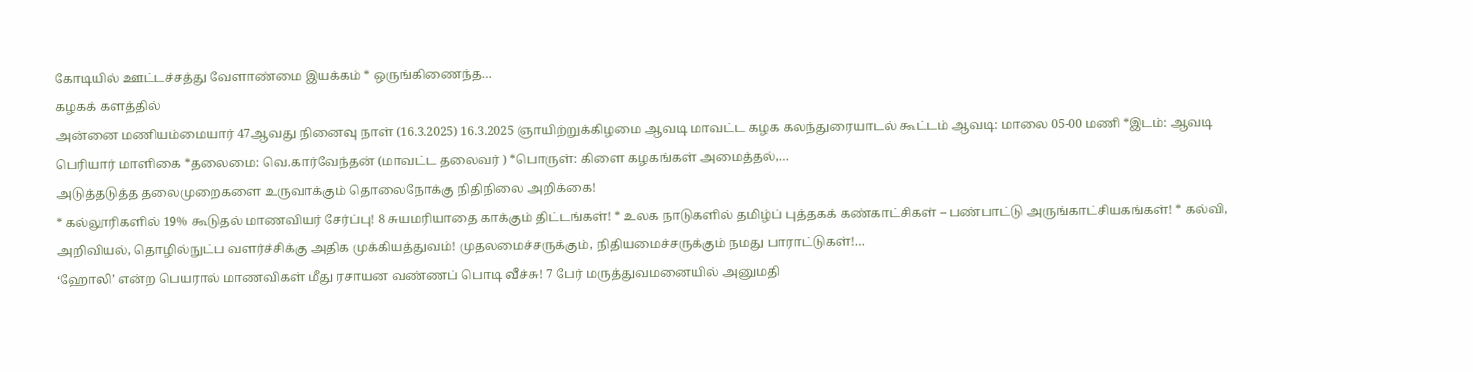கோடியில் ஊட்டச்சத்து வேளாண்மை இயக்கம் * ஒருங்கிணைந்த…
கழகக் களத்தில்
அன்னை மணியம்மையார் 47ஆவது நினைவு நாள் (16.3.2025) 16.3.2025 ஞாயிற்றுக்கிழமை ஆவடி மாவட்ட கழக கலந்துரையாடல் கூட்டம் ஆவடி: மாலை 05-00 மணி *இடம்: ஆவடி பெரியார் மாளிகை *தலைமை: வெ.கார்வேந்தன் (மாவட்ட தலைவர் ) *பொருள்: கிளை கழகங்கள் அமைத்தல்,…
அடுத்தடுத்த தலைமுறைகளை உருவாக்கும் தொலைநோக்கு நிதிநிலை அறிக்கை!
* கல்லூரிகளில் 19% கூடுதல் மாணவியர் சேர்ப்பு! 8 சுயமரியாதை காக்கும் திட்டங்கள்! * உலக நாடுகளில் தமிழ்ப் புத்தகக் கண்காட்சிகள் – பண்பாட்டு அருங்காட்சியகங்கள்! * கல்வி, அறிவியல், தொழில்நுட்ப வளர்ச்சிக்கு அதிக முக்கியத்துவம்! முதலமைச்சருக்கும், நிதியமைச்சருக்கும் நமது பாராட்டுகள்!…
‘ஹோலி’ என்ற பெயரால் மாணவிகள் மீது ரசாயன வண்ணப் பொடி வீச்சு! 7 பேர் மருத்துவமனையில் அனுமதி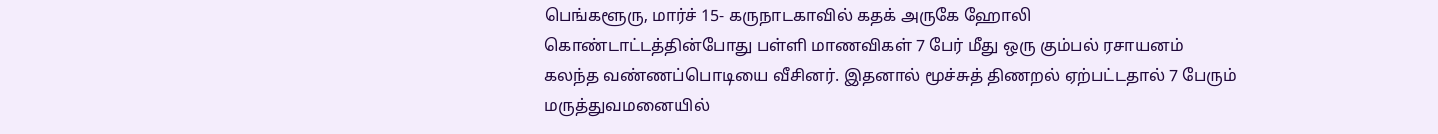பெங்களூரு, மார்ச் 15- கருநாடகாவில் கதக் அருகே ஹோலி கொண்டாட்டத்தின்போது பள்ளி மாணவிகள் 7 பேர் மீது ஒரு கும்பல் ரசாயனம் கலந்த வண்ணப்பொடியை வீசினர். இதனால் மூச்சுத் திணறல் ஏற்பட்டதால் 7 பேரும் மருத்துவமனையில்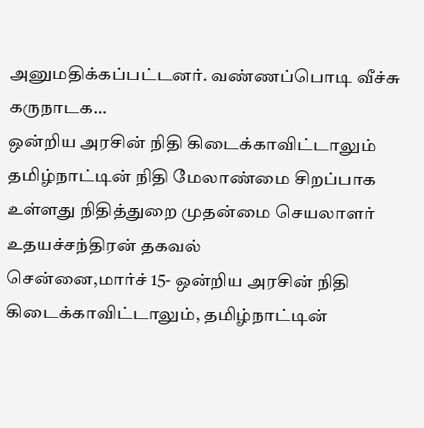அனுமதிக்கப்பட்டனர். வண்ணப்பொடி வீச்சு கருநாடக…
ஒன்றிய அரசின் நிதி கிடைக்காவிட்டாலும் தமிழ்நாட்டின் நிதி மேலாண்மை சிறப்பாக உள்ளது நிதித்துறை முதன்மை செயலாளர் உதயச்சந்திரன் தகவல்
சென்னை,மார்ச் 15- ஒன்றிய அரசின் நிதி கிடைக்காவிட்டாலும், தமிழ்நாட்டின்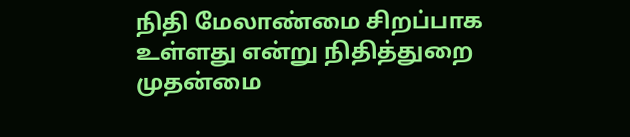நிதி மேலாண்மை சிறப்பாக உள்ளது என்று நிதித்துறை முதன்மை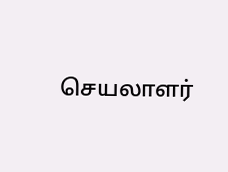செயலாளர்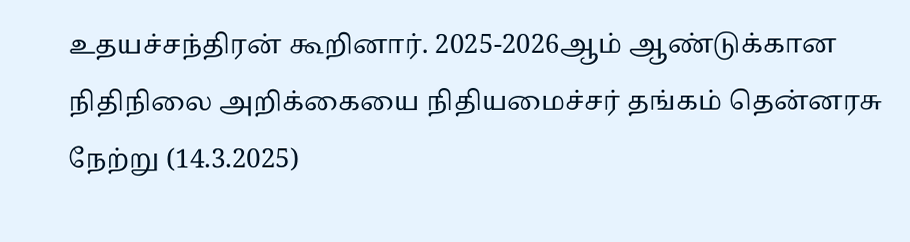உதயச்சந்திரன் கூறினார். 2025-2026ஆம் ஆண்டுக்கான நிதிநிலை அறிக்கையை நிதியமைச்சர் தங்கம் தென்னரசு நேற்று (14.3.2025)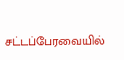சட்டப்பேரவையில்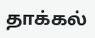தாக்கல்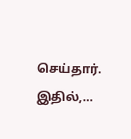செய்தார். இதில்,…